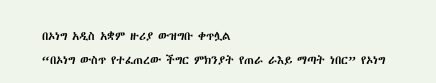በኦነግ አዲስ አቋም ዙሪያ ውዝግቡ ቀጥሏል
“በኦነግ ውስጥ የተፈጠረው ችግር ምክንያት የጠራ ራእይ ማጣት ነበር” የኦነግ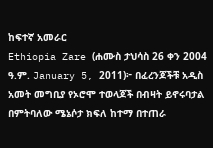ከፍተኛ አመራር
Ethiopia Zare (ሐሙስ ታህሳስ 26 ቀን 2004 ዓ.ም. January 5, 2011)፦ በፈረንጆችቹ አዲስ አመት መግቢያ የኦሮሞ ተወላጆች በብዛት ይኖሩባታል በምትባለው ሜኔሶታ ክፍለ ከተማ በተጠራ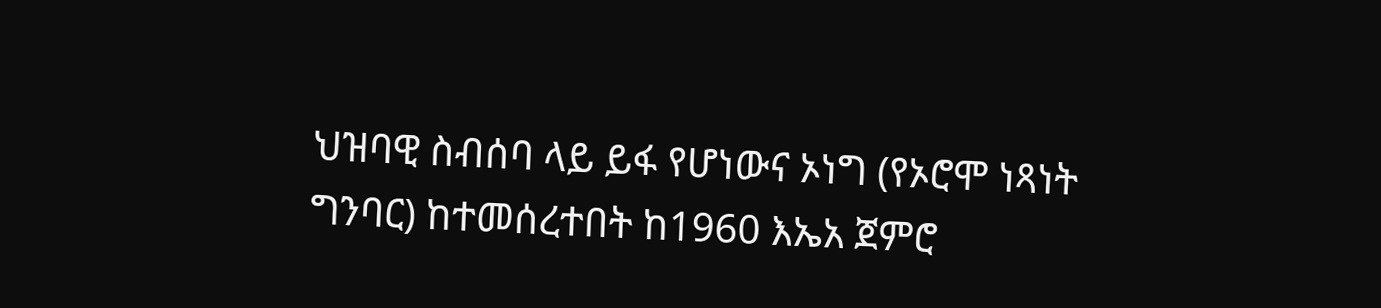ህዝባዊ ስብሰባ ላይ ይፋ የሆነውና ኦነግ (የኦሮሞ ነጻነት ግንባር) ከተመሰረተበት ከ1960 እኤአ ጀምሮ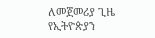ለመጀመሪያ ጊዜ የኢትዮጵያን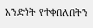አንድነት የተቀበለበትን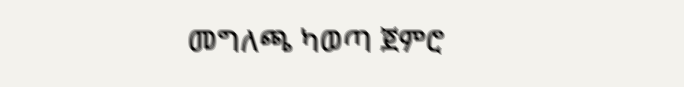መግለጫ ካወጣ ጀምሮ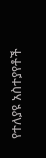የተለያዩ አስተያየቶች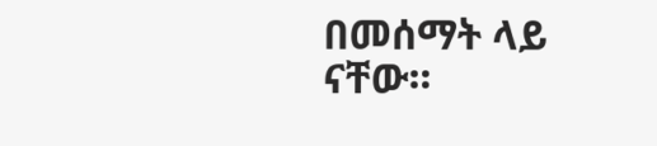በመሰማት ላይ ናቸው።